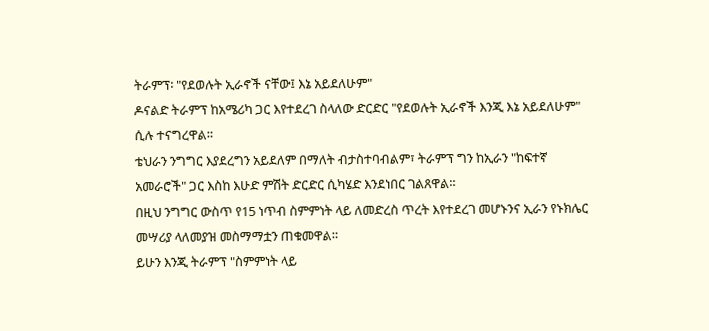ትራምፕ፡ "የደወሉት ኢራኖች ናቸው፤ እኔ አይደለሁም"
ዶናልድ ትራምፕ ከአሜሪካ ጋር እየተደረገ ስላለው ድርድር "የደወሉት ኢራኖች እንጂ እኔ አይደለሁም" ሲሉ ተናግረዋል።
ቴህራን ንግግር እያደረግን አይደለም በማለት ብታስተባብልም፣ ትራምፕ ግን ከኢራን "ከፍተኛ አመራሮች" ጋር እስከ እሁድ ምሽት ድርድር ሲካሄድ እንደነበር ገልጸዋል።
በዚህ ንግግር ውስጥ የ15 ነጥብ ስምምነት ላይ ለመድረስ ጥረት እየተደረገ መሆኑንና ኢራን የኑክሌር መሣሪያ ላለመያዝ መስማማቷን ጠቁመዋል።
ይሁን እንጂ ትራምፕ "ስምምነት ላይ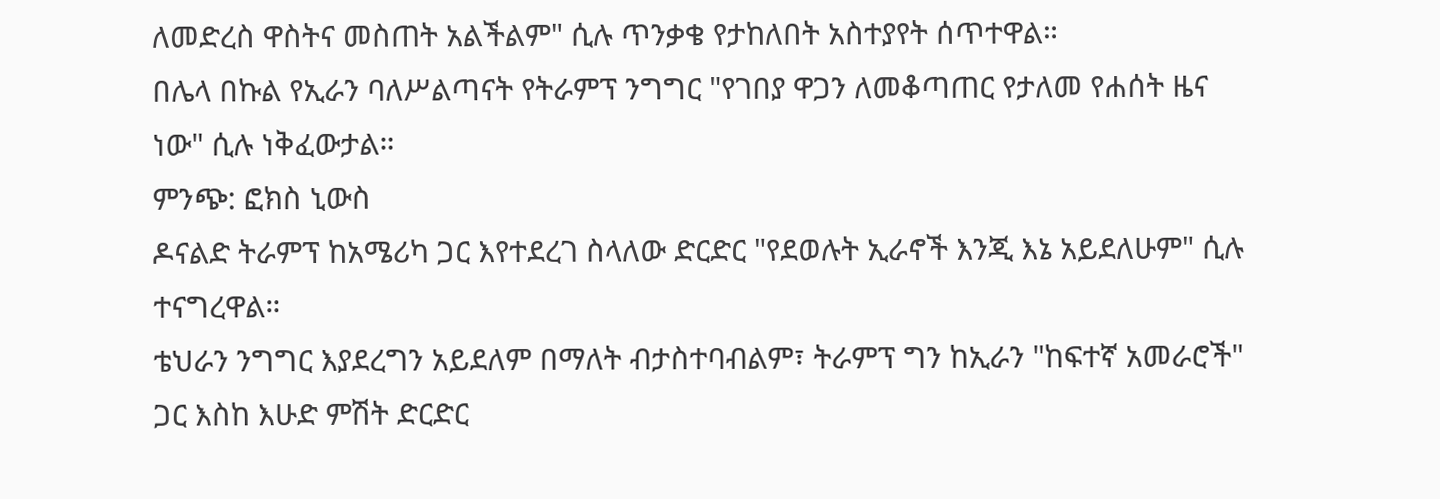ለመድረስ ዋስትና መስጠት አልችልም" ሲሉ ጥንቃቄ የታከለበት አስተያየት ሰጥተዋል።
በሌላ በኩል የኢራን ባለሥልጣናት የትራምፕ ንግግር "የገበያ ዋጋን ለመቆጣጠር የታለመ የሐሰት ዜና ነው" ሲሉ ነቅፈውታል።
ምንጭ: ፎክስ ኒውስ
ዶናልድ ትራምፕ ከአሜሪካ ጋር እየተደረገ ስላለው ድርድር "የደወሉት ኢራኖች እንጂ እኔ አይደለሁም" ሲሉ ተናግረዋል።
ቴህራን ንግግር እያደረግን አይደለም በማለት ብታስተባብልም፣ ትራምፕ ግን ከኢራን "ከፍተኛ አመራሮች" ጋር እስከ እሁድ ምሽት ድርድር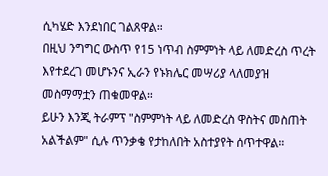ሲካሄድ እንደነበር ገልጸዋል።
በዚህ ንግግር ውስጥ የ15 ነጥብ ስምምነት ላይ ለመድረስ ጥረት እየተደረገ መሆኑንና ኢራን የኑክሌር መሣሪያ ላለመያዝ መስማማቷን ጠቁመዋል።
ይሁን እንጂ ትራምፕ "ስምምነት ላይ ለመድረስ ዋስትና መስጠት አልችልም" ሲሉ ጥንቃቄ የታከለበት አስተያየት ሰጥተዋል።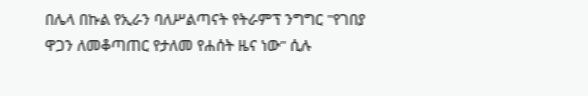በሌላ በኩል የኢራን ባለሥልጣናት የትራምፕ ንግግር "የገበያ ዋጋን ለመቆጣጠር የታለመ የሐሰት ዜና ነው" ሲሉ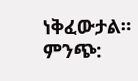ነቅፈውታል።
ምንጭ: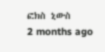ፎክስ ኒውስ
2 months ago